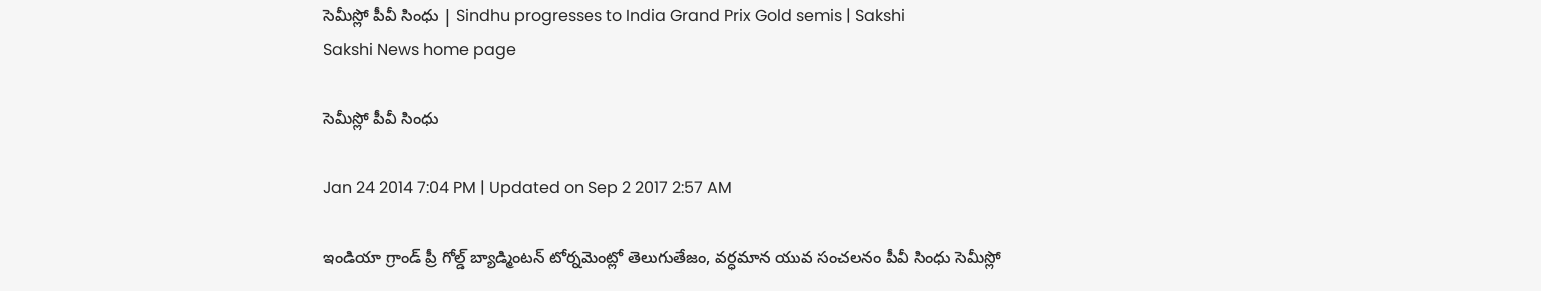సెమీస్లో పీవీ సింధు | Sindhu progresses to India Grand Prix Gold semis | Sakshi
Sakshi News home page

సెమీస్లో పీవీ సింధు

Jan 24 2014 7:04 PM | Updated on Sep 2 2017 2:57 AM

ఇండియా గ్రాండ్ ప్రీ గోల్డ్ బ్యాడ్మింటన్ టోర్నమెంట్లో తెలుగుతేజం, వర్ధమాన యువ సంచలనం పీవీ సింధు సెమీస్లో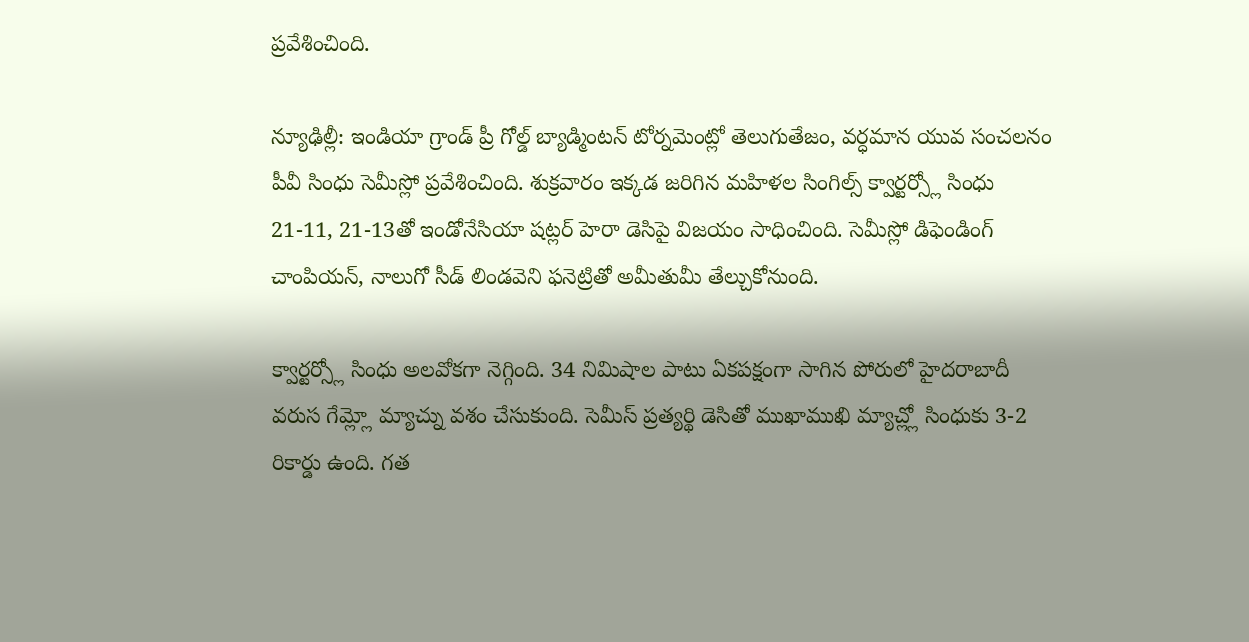ప్రవేశించింది.

న్యూఢిల్లీ: ఇండియా గ్రాండ్ ప్రీ గోల్డ్ బ్యాడ్మింటన్ టోర్నమెంట్లో తెలుగుతేజం, వర్ధమాన యువ సంచలనం  పీవీ సింధు సెమీస్లో ప్రవేశించింది. శుక్రవారం ఇక్కడ జరిగిన మహిళల సింగిల్స్ క్వార్టర్స్లో సింధు 21-11, 21-13తో ఇండోనేసియా షట్లర్ హెరా డెసిపై విజయం సాధించింది. సెమీస్లో డిఫెండింగ్ చాంపియన్, నాలుగో సీడ్ లిండవెని ఫనెట్రితో అమీతుమీ తేల్చుకోనుంది.

క్వార్టర్స్లో సింధు అలవోకగా నెగ్గింది. 34 నిమిషాల పాటు ఏకపక్షంగా సాగిన పోరులో హైదరాబాదీ వరుస గేమ్ల్లో మ్యాచ్ను వశం చేసుకుంది. సెమీస్ ప్రత్యర్థి డెసితో ముఖాముఖి మ్యాచ్ల్లో సింధుకు 3-2 రికార్డు ఉంది. గత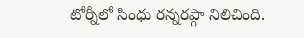టోర్నీలో సింధు రన్నరప్గా నిలిచింది.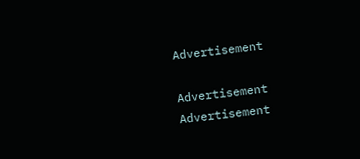Advertisement

Advertisement
Advertisement